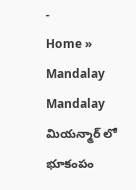-
Home » Mandalay
Mandalay
మియన్మార్ లో భూకంపం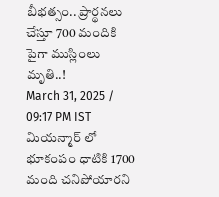బీభత్సం.. ప్రార్థనలు చేస్తూ 700 మందికి పైగా ముస్లింలు మృతి..!
March 31, 2025 / 09:17 PM IST
మియన్మార్ లో భూకంపం ధాటికి 1700 మంది చనిపోయారని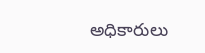అధికారులు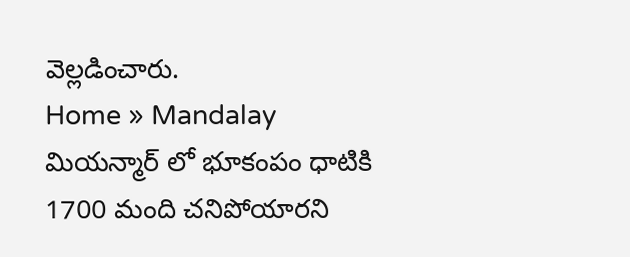వెల్లడించారు.
Home » Mandalay
మియన్మార్ లో భూకంపం ధాటికి 1700 మంది చనిపోయారని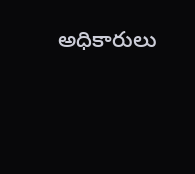అధికారులు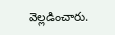వెల్లడించారు.